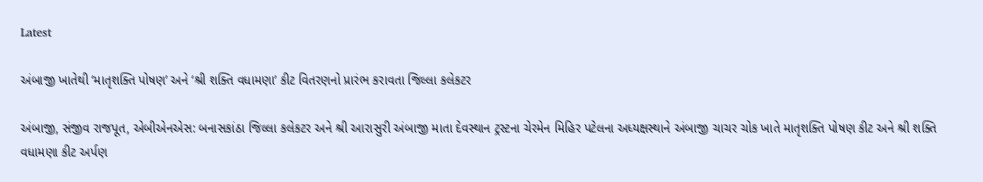Latest

અંબાજી ખાતેથી ‘માતૃશક્તિ પોષણ’ અને ‘શ્રી શક્તિ વધામણા’ કીટ વિતરણનો પ્રારંભ કરાવતા જિલ્લા કલેકટર

અંબાજી, સંજીવ રાજપૂત, એબીએનએસ: બનાસકાંઠા જિલ્લા કલેકટર અને શ્રી આરાસુરી અંબાજી માતા દેવસ્થાન ટ્રસ્ટના ચેરમેન મિહિર પટેલના અધ્યક્ષસ્થાને અંબાજી ચાચર ચોક ખાતે માતૃશક્તિ પોષણ કીટ અને શ્રી શક્તિ વધામણા કીટ અર્પણ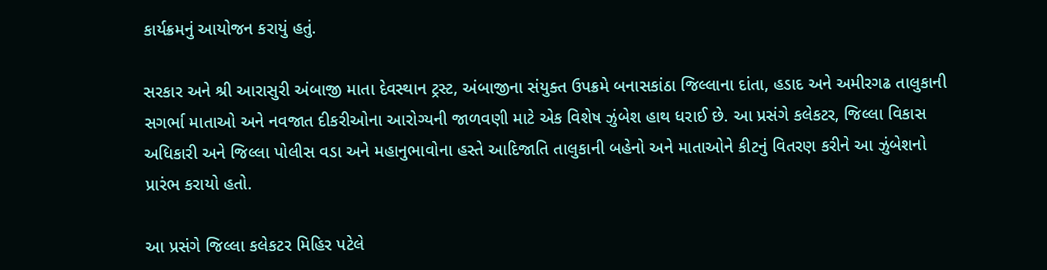કાર્યક્રમનું આયોજન કરાયું હતું.

સરકાર અને શ્રી આરાસુરી અંબાજી માતા દેવસ્થાન ટ્રસ્ટ, અંબાજીના સંયુક્ત ઉપક્રમે બનાસકાંઠા જિલ્લાના દાંતા, હડાદ અને અમીરગઢ તાલુકાની સગર્ભા માતાઓ અને નવજાત દીકરીઓના આરોગ્યની જાળવણી માટે એક વિશેષ ઝુંબેશ હાથ ધરાઈ છે. આ પ્રસંગે કલેકટર, જિલ્લા વિકાસ અધિકારી અને જિલ્લા પોલીસ વડા અને મહાનુભાવોના હસ્તે આદિજાતિ તાલુકાની બહેનો અને માતાઓને કીટનું વિતરણ કરીને આ ઝુંબેશનો પ્રારંભ કરાયો હતો.

આ પ્રસંગે જિલ્લા કલેકટર મિહિર પટેલે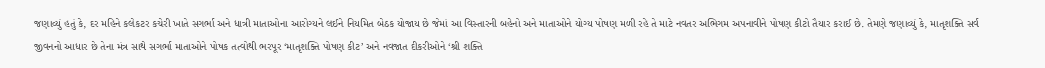જણાવ્યું હતું કે, દર મહિને કલેકટર કચેરી ખાતે સગર્ભા અને ધાત્રી માતાઓના આરોગ્યને લઈને નિયમિત બેઠક યોજાય છે જેમાં આ વિસ્તારની બહેનો અને માતાઓને યોગ્ય પોષણ મળી રહે તે માટે નવતર અભિગમ અપનાવીને પોષણ કીટો તૈયાર કરાઈ છે. તેમણે જણાવ્યું કે, માતૃશક્તિ સર્વ જીવનનો આધાર છે તેના મંત્ર સાથે સગર્ભા માતાઓને પોષક તત્વોથી ભરપૂર ‘માતૃશક્તિ પોષણ કીટ’ અને નવજાત દીકરીઓને ‘શ્રી શક્તિ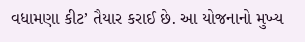વધામણા કીટ’ તૈયાર કરાઈ છે. આ યોજનાનો મુખ્ય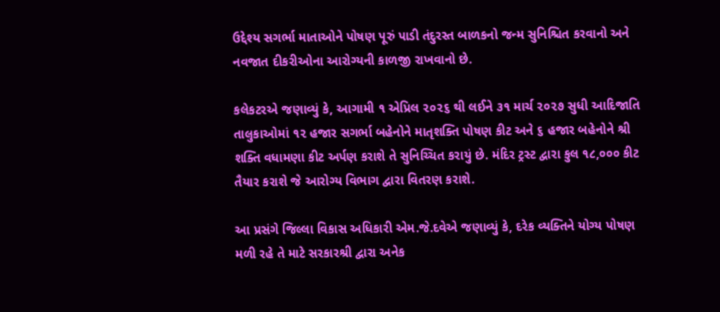ઉદ્દેશ્ય સગર્ભા માતાઓને પોષણ પૂરું પાડી તંદુરસ્ત બાળકનો જન્મ સુનિશ્ચિત કરવાનો અને નવજાત દીકરીઓના આરોગ્યની કાળજી રાખવાનો છે.

કલેકટરએ જણાવ્યું કે, આગામી ૧ એપ્રિલ ૨૦૨૬ થી લઈને ૩૧ માર્ચ ૨૦૨૭ સુધી આદિજાતિ તાલુકાઓમાં ૧૨ હજાર સગર્ભા બહેનોને માતૃશક્તિ પોષણ કીટ અને ૬ હજાર બહેનોને શ્રી શક્તિ વધામણા કીટ અર્પણ કરાશે તે સુનિચ્ચિત કરાયું છે. મંદિર ટ્રસ્ટ દ્વારા કુલ ૧૮,૦૦૦ કીટ તૈયાર કરાશે જે આરોગ્ય વિભાગ દ્વારા વિતરણ કરાશે.

આ પ્રસંગે જિલ્લા વિકાસ અધિકારી એમ.જે.દવેએ જણાવ્યું કે, દરેક વ્યક્તિને યોગ્ય પોષણ મળી રહે તે માટે સરકારશ્રી દ્વારા અનેક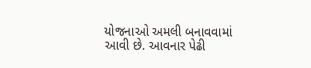યોજનાઓ અમલી બનાવવામાં આવી છે. આવનાર પેઢી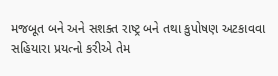મજબૂત બને અને સશક્ત રાષ્ટ્ર બને તથા કુપોષણ અટકાવવા સહિયારા પ્રયત્નો કરીએ તેમ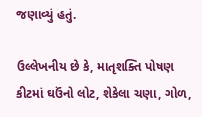જણાવ્યું હતું.

ઉલ્લેખનીય છે કે, માતૃશક્તિ પોષણ કીટમાં ઘઉંનો લોટ, શેકેલા ચણા, ગોળ,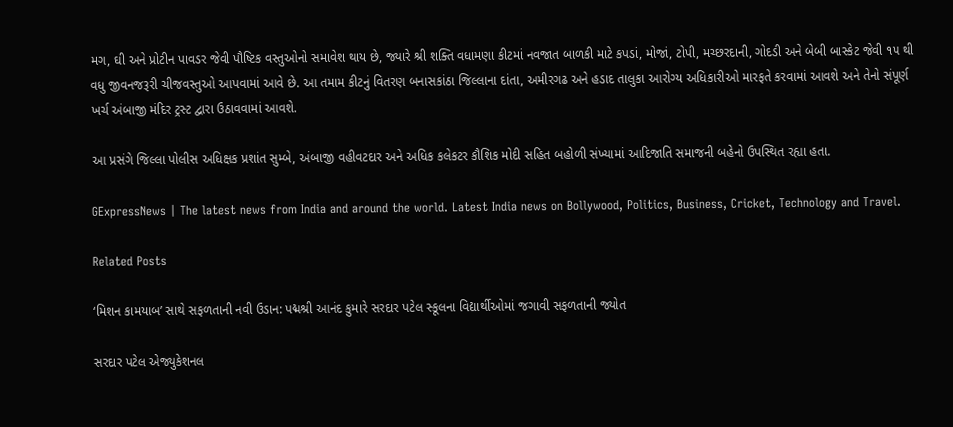મગ, ઘી અને પ્રોટીન પાવડર જેવી પૌષ્ટિક વસ્તુઓનો સમાવેશ થાય છે, જ્યારે શ્રી શક્તિ વધામણા કીટમાં નવજાત બાળકી માટે કપડાં, મોજાં, ટોપી, મચ્છરદાની, ગોદડી અને બેબી બાસ્કેટ જેવી ૧૫ થી વધુ જીવનજરૂરી ચીજવસ્તુઓ આપવામાં આવે છે. આ તમામ કીટનું વિતરણ બનાસકાંઠા જિલ્લાના દાંતા, અમીરગઢ અને હડાદ તાલુકા આરોગ્ય અધિકારીઓ મારફતે કરવામાં આવશે અને તેનો સંપૂર્ણ ખર્ચ અંબાજી મંદિર ટ્રસ્ટ દ્વારા ઉઠાવવામાં આવશે.

આ પ્રસંગે જિલ્લા પોલીસ અધિક્ષક પ્રશાંત સુમ્બે, અંબાજી વહીવટદાર અને અધિક કલેકટર કૌશિક મોદી સહિત બહોળી સંખ્યામાં આદિજાતિ સમાજની બહેનો ઉપસ્થિત રહ્યા હતા.

GExpressNews | The latest news from India and around the world. Latest India news on Bollywood, Politics, Business, Cricket, Technology and Travel.

Related Posts

‘મિશન કામયાબ’ સાથે સફળતાની નવી ઉડાન: પદ્મશ્રી આનંદ કુમારે સરદાર પટેલ સ્કૂલના વિદ્યાર્થીઓમાં જગાવી સફળતાની જ્યોત

સરદાર પટેલ એજ્યુકેશનલ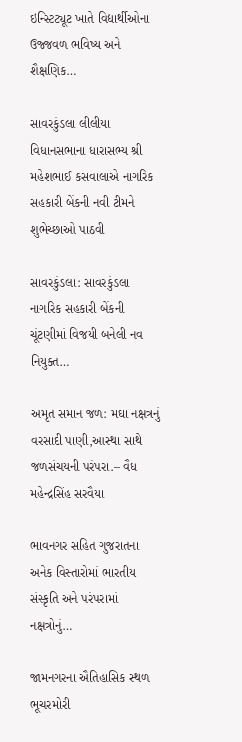ઇન્સ્ટિટ્યૂટ ખાતે વિદ્યાર્થીઓના ઉજ્જવળ ભવિષ્ય અને શૈક્ષણિક…

સાવરકુંડલા લીલીયા વિધાનસભાના ધારાસભ્ય શ્રી મહેશભાઈ કસવાલાએ નાગરિક સહકારી બેંકની નવી ટીમને શુભેચ્છાઓ પાઠવી

સાવરકુંડલા: સાવરકુંડલા નાગરિક સહકારી બેંકની ચૂંટણીમાં વિજયી બનેલી નવ નિયુક્ત…

અમૃત સમાન જળ: મઘા નક્ષત્રનું વરસાદી પાણી,આસ્થા સાથે જળસંચયની પરંપરા.– વૈધ મહેન્દ્રસિંહ સરવૈયા

ભાવનગર સહિત ગુજરાતના અનેક વિસ્તારોમાં ભારતીય સંસ્કૃતિ અને પરંપરામાં નક્ષત્રોનું…

જામનગરના ઐતિહાસિક સ્થળ ભૂચરમોરી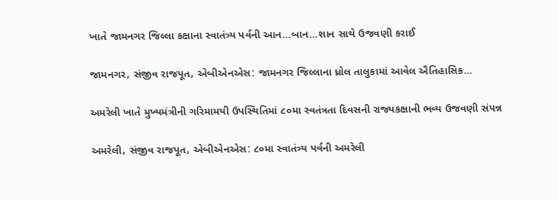ખાતે જામનગર જિલ્લા કક્ષાના સ્વાતંત્ર્ય પર્વની આન…બાન…શાન સાથે ઉજવણી કરાઈ

જામનગર, સંજીવ રાજપૂત, એબીએનએસ: જામનગર જિલ્લાના ધ્રોલ તાલુકામાં આવેલ ઐતિહાસિક…

અમરેલી ખાતે મુખ્યમંત્રીની ગરિમામયી ઉપસ્થિતિમાં ૮૦મા સ્વતંત્રતા દિવસની રાજ્યકક્ષાની ભવ્ય ઉજવણી સંપન્ન

અમરેલી, સંજીવ રાજપૂત, એબીએનએસ: ૮૦મા સ્વાતંત્ર્ય પર્વની અમરેલી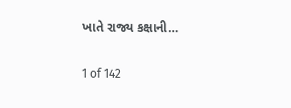ખાતે રાજ્ય કક્ષાની…

1 of 142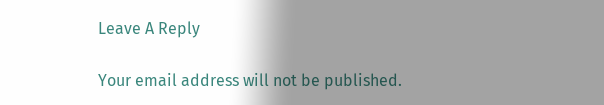Leave A Reply

Your email address will not be published.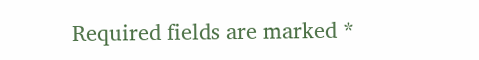Required fields are marked *